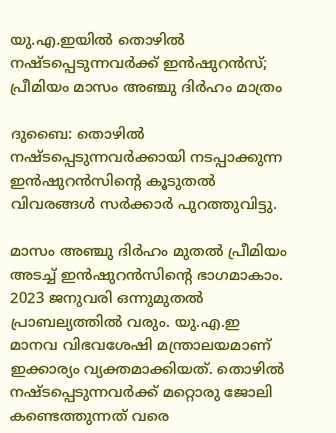യു.എ.ഇയില്‍ തൊഴില്‍ നഷ്ടപ്പെടുന്നവര്‍ക്ക് ഇന്‍ഷുറന്‍സ്; പ്രീമിയം മാസം അഞ്ചു ദിര്‍ഹം മാത്രം

ദുബൈ: തൊഴില്‍ നഷ്ടപ്പെടുന്നവര്‍ക്കായി നടപ്പാക്കുന്ന ഇന്‍ഷുറന്‍സിന്‍റെ കൂടുതല്‍ വിവരങ്ങള്‍ സര്‍ക്കാര്‍ പുറത്തുവിട്ടു.

മാസം അഞ്ചു ദിര്‍ഹം മുതല്‍ പ്രീമിയം അടച്ച്‌ ഇന്‍ഷുറന്‍സിന്‍റെ ഭാഗമാകാം. 2023 ജനുവരി ഒന്നുമുതല്‍ പ്രാബല്യത്തില്‍ വരും. യു.എ.ഇ മാനവ വിഭവശേഷി മന്ത്രാലയമാണ് ഇക്കാര്യം വ്യക്തമാക്കിയത്. തൊഴില്‍ നഷ്ടപ്പെടുന്നവര്‍ക്ക് മറ്റൊരു ജോലി കണ്ടെത്തുന്നത് വരെ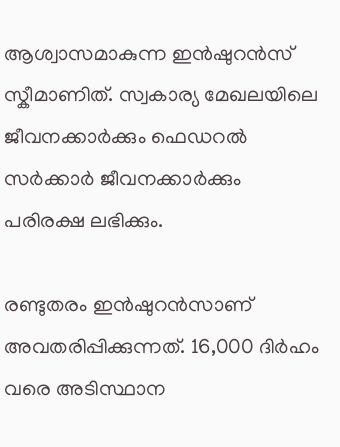ആശ്വാസമാകുന്ന ഇന്‍ഷുറന്‍സ് സ്കീമാണിത്. സ്വകാര്യ മേഖലയിലെ ജീവനക്കാര്‍ക്കും ഫെഡറല്‍ സര്‍ക്കാര്‍ ജീവനക്കാര്‍ക്കും പരിരക്ഷ ലഭിക്കും.

രണ്ടുതരം ഇന്‍ഷുറന്‍സാണ് അവതരിപ്പിക്കുന്നത്. 16,000 ദിര്‍ഹം വരെ അടിസ്ഥാന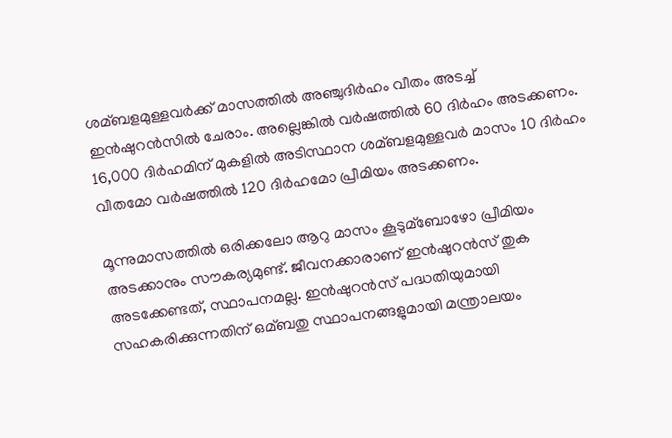ശമ്ബളമുള്ളവര്‍ക്ക് മാസത്തില്‍ അഞ്ചുദിര്‍ഹം വീതം അടച്ച്‌ ഇന്‍ഷുറന്‍സില്‍ ചേരാം. അല്ലെങ്കില്‍ വര്‍ഷത്തില്‍ 60 ദിര്‍ഹം അടക്കണം. 16,000 ദിര്‍ഹമിന് മുകളില്‍ അടിസ്ഥാന ശമ്ബളമുള്ളവര്‍ മാസം 10 ദിര്‍ഹം വീതമോ വര്‍ഷത്തില്‍ 120 ദിര്‍ഹമോ പ്രീമിയം അടക്കണം.

മൂന്നുമാസത്തില്‍ ഒരിക്കലോ ആറു മാസം കൂടുമ്ബോഴോ പ്രീമിയം അടക്കാനും സൗകര്യമുണ്ട്. ജീവനക്കാരാണ് ഇന്‍ഷുറന്‍സ് തുക അടക്കേണ്ടത്, സ്ഥാപനമല്ല. ഇന്‍ഷുറന്‍സ് പദ്ധതിയുമായി സഹകരിക്കുന്നതിന് ഒമ്ബതു സ്ഥാപനങ്ങളുമായി മന്ത്രാലയം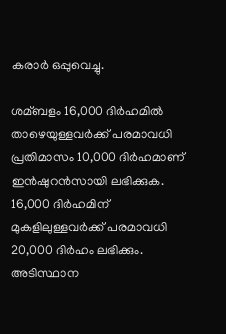കരാര്‍ ഒപ്പുവെച്ചു.

ശമ്ബളം 16,000 ദിര്‍ഹമില്‍ താഴെയുള്ളവര്‍ക്ക് പരമാവധി പ്രതിമാസം 10,000 ദിര്‍ഹമാണ് ഇന്‍ഷുറന്‍സായി ലഭിക്കുക. 16,000 ദിര്‍ഹമിന് മുകളിലുള്ളവര്‍ക്ക് പരമാവധി 20,000 ദിര്‍ഹം ലഭിക്കും. അടിസ്ഥാന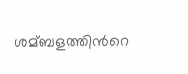ശമ്ബളത്തിന്‍റെ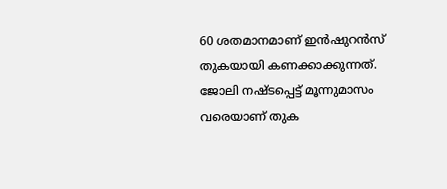60 ശതമാനമാണ് ഇന്‍ഷുറന്‍സ് തുകയായി കണക്കാക്കുന്നത്. ജോലി നഷ്ടപ്പെട്ട് മൂന്നുമാസം വരെയാണ് തുക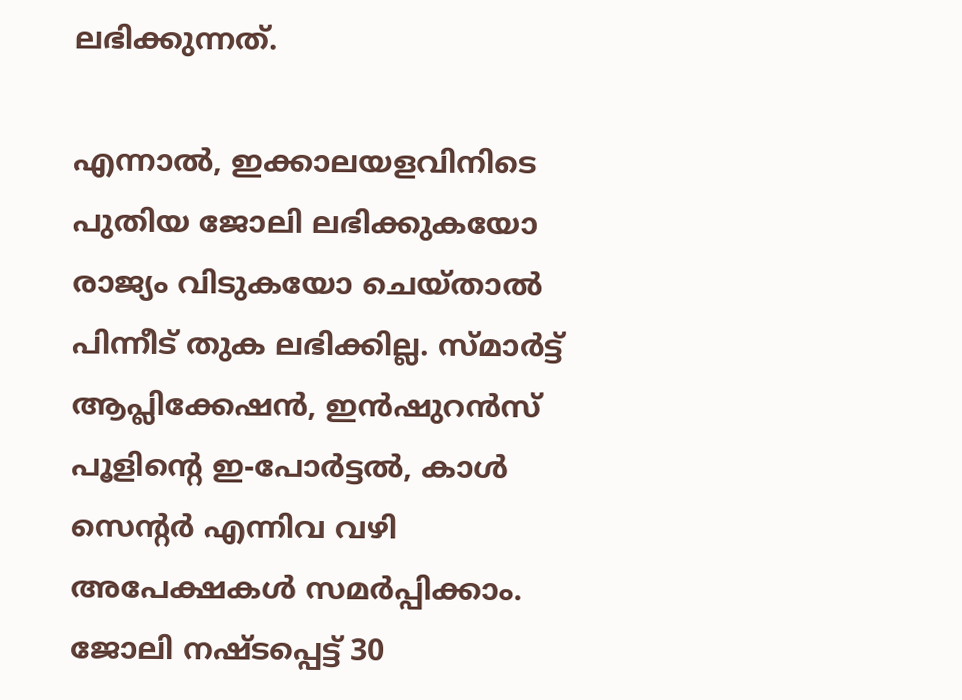ലഭിക്കുന്നത്.

എന്നാല്‍, ഇക്കാലയളവിനിടെ പുതിയ ജോലി ലഭിക്കുകയോ രാജ്യം വിടുകയോ ചെയ്താല്‍ പിന്നീട് തുക ലഭിക്കില്ല. സ്മാര്‍ട്ട് ആപ്ലിക്കേഷന്‍, ഇന്‍ഷുറന്‍സ് പൂളിന്‍റെ ഇ-പോര്‍ട്ടല്‍, കാള്‍ സെന്‍റര്‍ എന്നിവ വഴി അപേക്ഷകള്‍ സമര്‍പ്പിക്കാം. ജോലി നഷ്ടപ്പെട്ട് 30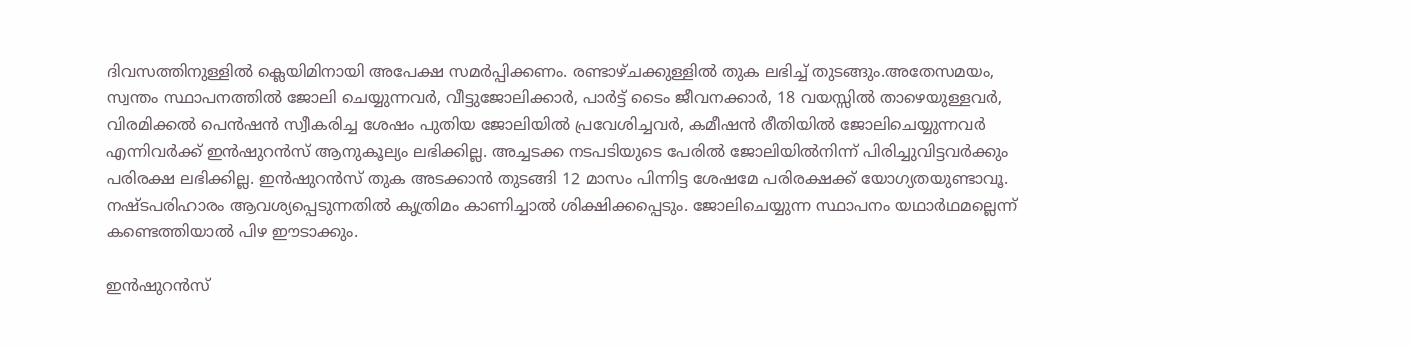ദിവസത്തിനുള്ളില്‍ ക്ലെയിമിനായി അപേക്ഷ സമര്‍പ്പിക്കണം. രണ്ടാഴ്ചക്കുള്ളില്‍ തുക ലഭിച്ച്‌ തുടങ്ങും.അതേസമയം, സ്വന്തം സ്ഥാപനത്തില്‍ ജോലി ചെയ്യുന്നവര്‍, വീട്ടുജോലിക്കാര്‍, പാര്‍ട്ട് ടൈം ജീവനക്കാര്‍, 18 വയസ്സില്‍ താഴെയുള്ളവര്‍, വിരമിക്കല്‍ പെന്‍ഷന്‍ സ്വീകരിച്ച ശേഷം പുതിയ ജോലിയില്‍ പ്രവേശിച്ചവര്‍, കമീഷന്‍ രീതിയില്‍ ജോലിചെയ്യുന്നവര്‍ എന്നിവര്‍ക്ക് ഇന്‍ഷുറന്‍സ് ആനുകൂല്യം ലഭിക്കില്ല. അച്ചടക്ക നടപടിയുടെ പേരില്‍ ജോലിയില്‍നിന്ന് പിരിച്ചുവിട്ടവര്‍ക്കും പരിരക്ഷ ലഭിക്കില്ല. ഇന്‍ഷുറന്‍സ് തുക അടക്കാന്‍ തുടങ്ങി 12 മാസം പിന്നിട്ട ശേഷമേ പരിരക്ഷക്ക് യോഗ്യതയുണ്ടാവൂ. നഷ്ടപരിഹാരം ആവശ്യപ്പെടുന്നതില്‍ കൃത്രിമം കാണിച്ചാല്‍ ശിക്ഷിക്കപ്പെടും. ജോലിചെയ്യുന്ന സ്ഥാപനം യഥാര്‍ഥമല്ലെന്ന് കണ്ടെത്തിയാല്‍ പിഴ ഈടാക്കും.

ഇന്‍ഷുറന്‍സ്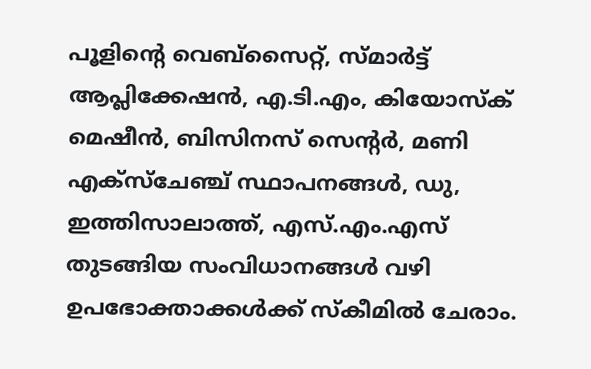പൂളിന്‍റെ വെബ്സൈറ്റ്, സ്മാര്‍ട്ട് ആപ്ലിക്കേഷന്‍, എ.ടി.എം, കിയോസ്ക് മെഷീന്‍, ബിസിനസ് സെന്‍റര്‍, മണി എക്സ്ചേഞ്ച് സ്ഥാപനങ്ങള്‍, ഡു, ഇത്തിസാലാത്ത്, എസ്.എം.എസ് തുടങ്ങിയ സംവിധാനങ്ങള്‍ വഴി ഉപഭോക്താക്കള്‍ക്ക് സ്കീമില്‍ ചേരാം.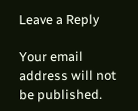Leave a Reply

Your email address will not be published.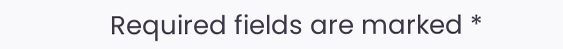Required fields are marked *